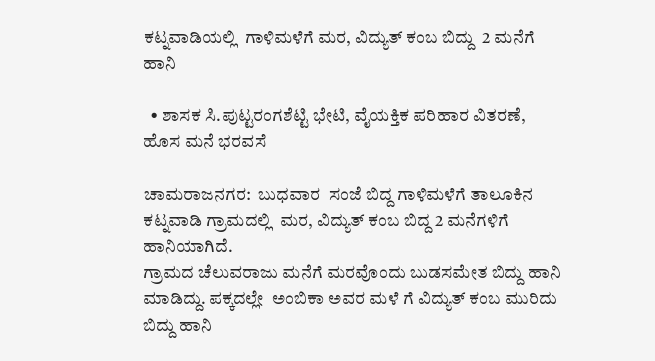ಕಟ್ನವಾಡಿಯಲ್ಲಿ  ಗಾಳಿಮಳೆಗೆ ಮರ, ವಿದ್ಯುತ್ ಕಂಬ ಬಿದ್ದು  2 ಮನೆಗೆ ಹಾನಿ

  • ಶಾಸಕ ಸಿ.ಪುಟ್ಟರಂಗಶೆಟ್ಟಿ ಭೇಟಿ, ವೈಯಕ್ತಿಕ ಪರಿಹಾರ ವಿತರಣೆ,  ಹೊಸ ಮನೆ ಭರವಸೆ

ಚಾಮರಾಜನಗರ:  ಬುಧವಾರ  ಸಂಜೆ ಬಿದ್ದ ಗಾಳಿಮಳೆಗೆ ತಾಲೂಕಿನ  ಕಟ್ನವಾಡಿ ಗ್ರಾಮದಲ್ಲಿ  ಮರ, ವಿದ್ಯುತ್ ಕಂಬ ಬಿದ್ದ 2 ಮನೆಗಳಿಗೆ ಹಾನಿಯಾಗಿದೆ.
ಗ್ರಾಮದ ಚೆಲುವರಾಜು ಮನೆಗೆ ಮರವೊಂದು ಬುಡಸಮೇತ ಬಿದ್ದು ಹಾನಿ ಮಾಡಿದ್ದು. ಪಕ್ಕದಲ್ಲೇ  ಅಂಬಿಕಾ ಅವರ ಮಳೆ ಗೆ ವಿದ್ಯುತ್ ಕಂಬ ಮುರಿದು ಬಿದ್ದು ಹಾನಿ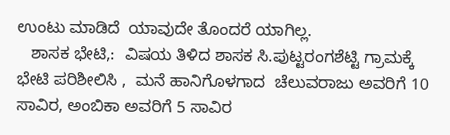ಉಂಟು ಮಾಡಿದೆ  ಯಾವುದೇ ತೊಂದರೆ ಯಾಗಿಲ್ಲ.
   ಶಾಸಕ ಭೇಟಿ,:  ವಿಷಯ ತಿಳಿದ ಶಾಸಕ ಸಿ.ಪುಟ್ಟರಂಗಶೆಟ್ಟಿ ಗ್ರಾಮಕ್ಕೆ ಭೇಟಿ ಪರಿಶೀಲಿಸಿ ,  ಮನೆ ಹಾನಿಗೊಳಗಾದ  ಚೆಲುವರಾಜು ಅವರಿಗೆ 10 ಸಾವಿರ, ಅಂಬಿಕಾ ಅವರಿಗೆ 5 ಸಾವಿರ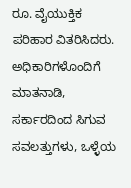ರೂ. ವೈಯುಕ್ತಿಕ
ಪರಿಹಾರ ವಿತರಿಸಿದರು. ಅಧಿಕಾರಿಗಳೊಂದಿಗೆ ಮಾತನಾಡಿ, ಸರ್ಕಾರದಿಂದ ಸಿಗುವ ಸವಲತ್ತುಗಳು, ಒಳ್ಳೆಯ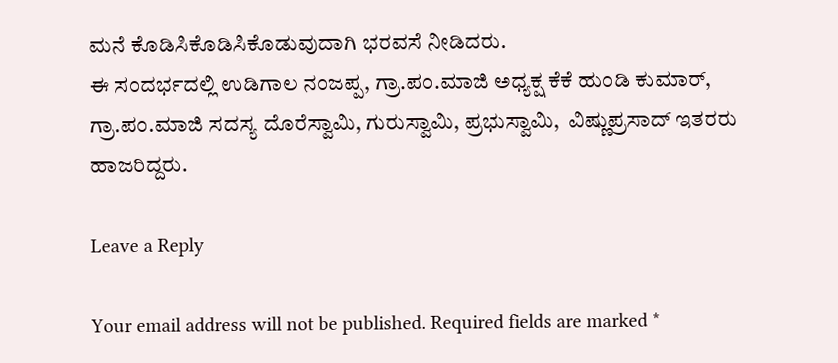ಮನೆ ಕೊಡಿಸಿಕೊಡಿಸಿಕೊಡುವುದಾಗಿ ಭರವಸೆ ನೀಡಿದರು.
ಈ ಸಂದರ್ಭದಲ್ಲಿ ಉಡಿಗಾಲ ನಂಜಪ್ಪ, ಗ್ರಾ.ಪಂ.ಮಾಜಿ ಅಧ್ಯಕ್ಷ ಕೆಕೆ ಹುಂಡಿ ಕುಮಾರ್, ಗ್ರಾ.ಪಂ.ಮಾಜಿ ಸದಸ್ಯ ದೊರೆಸ್ವಾಮಿ, ಗುರುಸ್ವಾಮಿ, ಪ್ರಭುಸ್ವಾಮಿ,  ವಿಷ್ಣುಪ್ರಸಾದ್ ಇತರರು ಹಾಜರಿದ್ದರು.

Leave a Reply

Your email address will not be published. Required fields are marked *